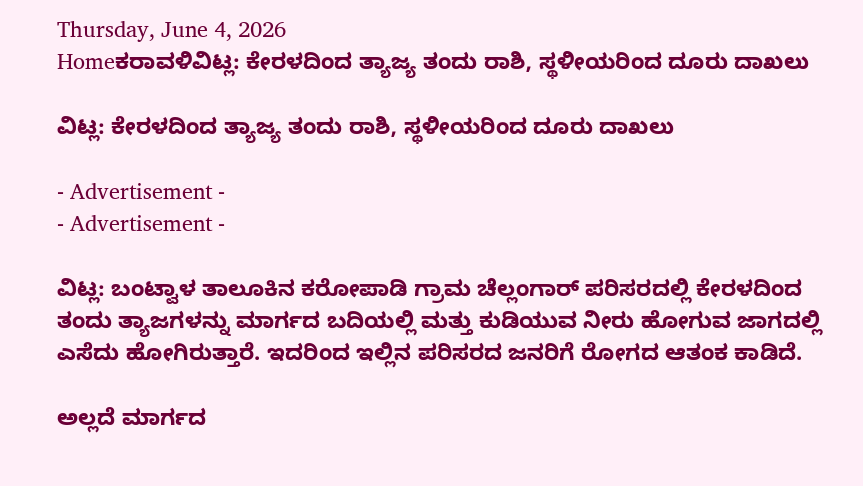Thursday, June 4, 2026
Homeಕರಾವಳಿವಿಟ್ಲ: ಕೇರಳದಿಂದ ತ್ಯಾಜ್ಯ ತಂದು ರಾಶಿ, ಸ್ಥಳೀಯರಿಂದ ದೂರು ದಾಖಲು

ವಿಟ್ಲ: ಕೇರಳದಿಂದ ತ್ಯಾಜ್ಯ ತಂದು ರಾಶಿ, ಸ್ಥಳೀಯರಿಂದ ದೂರು ದಾಖಲು

- Advertisement -
- Advertisement -

ವಿಟ್ಲ: ಬಂಟ್ವಾಳ ತಾಲೂಕಿನ ಕರೋಪಾಡಿ ಗ್ರಾಮ ಚೆಲ್ಲಂಗಾರ್ ಪರಿಸರದಲ್ಲಿ ಕೇರಳದಿಂದ ತಂದು ತ್ಯಾಜಗಳನ್ನು ಮಾರ್ಗದ ಬದಿಯಲ್ಲಿ ಮತ್ತು ಕುಡಿಯುವ ನೀರು ಹೋಗುವ ಜಾಗದಲ್ಲಿ ಎಸೆದು ಹೋಗಿರುತ್ತಾರೆ. ಇದರಿಂದ ಇಲ್ಲಿನ ಪರಿಸರದ ಜನರಿಗೆ ರೋಗದ ಆತಂಕ ಕಾಡಿದೆ.

ಅಲ್ಲದೆ ಮಾರ್ಗದ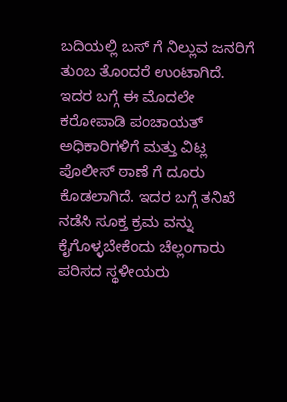ಬದಿಯಲ್ಲಿ ಬಸ್ ಗೆ ನಿಲ್ಲುವ ಜನರಿಗೆ ತುಂಬ ತೊಂದರೆ ಉಂಟಾಗಿದೆ. ಇದರ ಬಗ್ಗೆ ಈ ಮೊದಲೇ ಕರೋಪಾಡಿ ಪಂಚಾಯತ್ ಅಧಿಕಾರಿಗಳಿಗೆ ಮತ್ತು ವಿಟ್ಲ ಪೊಲೀಸ್ ಠಾಣೆ ಗೆ ದೂರು ಕೊಡಲಾಗಿದೆ. ಇದರ ಬಗ್ಗೆ ತನಿಖೆ ನಡೆಸಿ ಸೂಕ್ತ ಕ್ರಮ ವನ್ನು ಕೈಗೊಳ್ಳಬೇಕೆಂದು ಚೆಲ್ಲoಗಾರು ಪರಿಸದ ಸ್ಥಳೀಯರು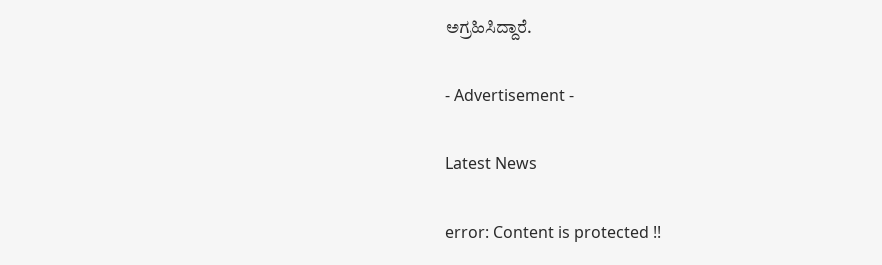ಅಗ್ರಹಿಸಿದ್ದಾರೆ.

- Advertisement -

Latest News

error: Content is protected !!